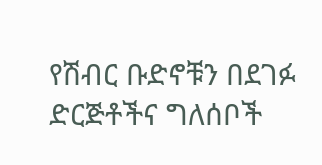የሽብር ቡድኖቹን በደገፉ ድርጅቶችና ግለሰቦች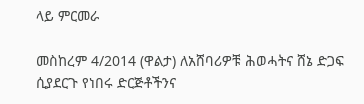ላይ ምርመራ

መስከረም 4/2014 (ዋልታ) ለአሸባሪዎቹ ሕወሓትና ሸኔ ድጋፍ ሲያደርጉ የነበሩ ድርጅቶችንና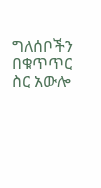ግለሰቦችን በቁጥጥር ስር አውሎ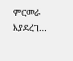ምርመራ እያደረገ…